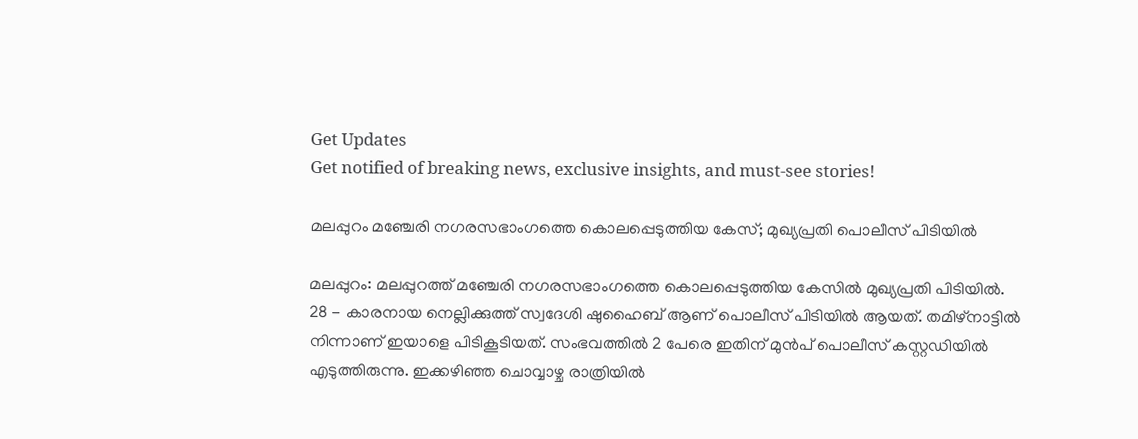Get Updates
Get notified of breaking news, exclusive insights, and must-see stories!

മലപ്പുറം മഞ്ചേരി നഗരസഭാംഗത്തെ കൊലപ്പെടുത്തിയ കേസ്; മുഖ്യപ്രതി പൊലീസ് പിടിയിൽ

മലപ്പുറം: മലപ്പുറത്ത് മഞ്ചേരി നഗരസഭാംഗത്തെ കൊലപ്പെടുത്തിയ കേസിൽ മുഖ്യപ്രതി പിടിയിൽ. 28 - കാരനായ നെല്ലിക്കുത്ത് സ്വദേശി ഷുഹൈബ് ആണ് പൊലീസ് പിടിയില്‍ ആയത്. തമിഴ്നാട്ടിൽ നിന്നാണ് ഇയാളെ പിടികൂടിയത്. സംഭവത്തിൽ 2 പേരെ ഇതിന് മുൻപ് പൊലീസ് കസ്റ്റഡിയിൽ എടുത്തിരുന്നു. ഇക്കഴിഞ്ഞ ചൊവ്വാഴ്ച രാത്രിയിൽ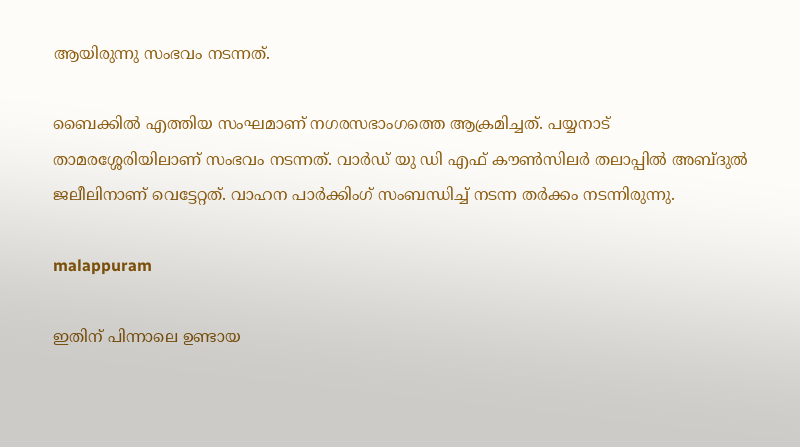ആയിരുന്നു സംഭവം നടന്നത്.

ബൈക്കിൽ എത്തിയ സംഘമാണ് നഗരസഭാംഗത്തെ ആക്രമിച്ചത്. പയ്യനാട് താമരശ്ശേരിയിലാണ് സംഭവം നടന്നത്. വാർഡ് യു ഡി എഫ് കൗൺസിലർ തലാപ്പിൽ അബ്ദുൽ ജലീലിനാണ് വെട്ടേറ്റത്. വാഹന പാർക്കിംഗ് സംബന്ധിച്ച് നടന്ന തർക്കം നടന്നിരുന്നു.

malappuram

ഇതിന് പിന്നാലെ ഉണ്ടായ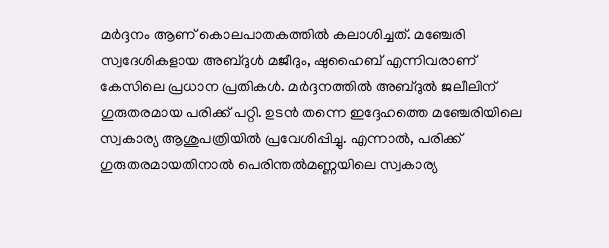മർദ്ദനം ആണ് കൊലപാതകത്തിൽ കലാശിച്ചത്. മഞ്ചേരി സ്വദേശികളായ അബ്ദുൾ മജീദും, ഷുഹൈബ് എന്നിവരാണ് കേസിലെ പ്രധാന പ്രതികൾ. മർദ്ദനത്തിൽ അബ്ദുൽ ജലീലിന് ഗുരുതരമായ പരിക്ക് പറ്റി. ഉടൻ തന്നെ ഇദ്ദേഹത്തെ മഞ്ചേരിയിലെ സ്വകാര്യ ആശുപത്രിയിൽ പ്രവേശിപ്പിച്ചു. എന്നാൽ, പരിക്ക് ഗുരുതരമായതിനാൽ പെരിന്തൽമണ്ണയിലെ സ്വകാര്യ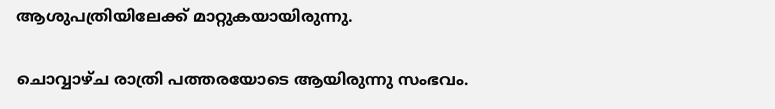ആശുപത്രിയിലേക്ക് മാറ്റുകയായിരുന്നു.

ചൊവ്വാഴ്ച രാത്രി പത്തരയോടെ ആയിരുന്നു സംഭവം.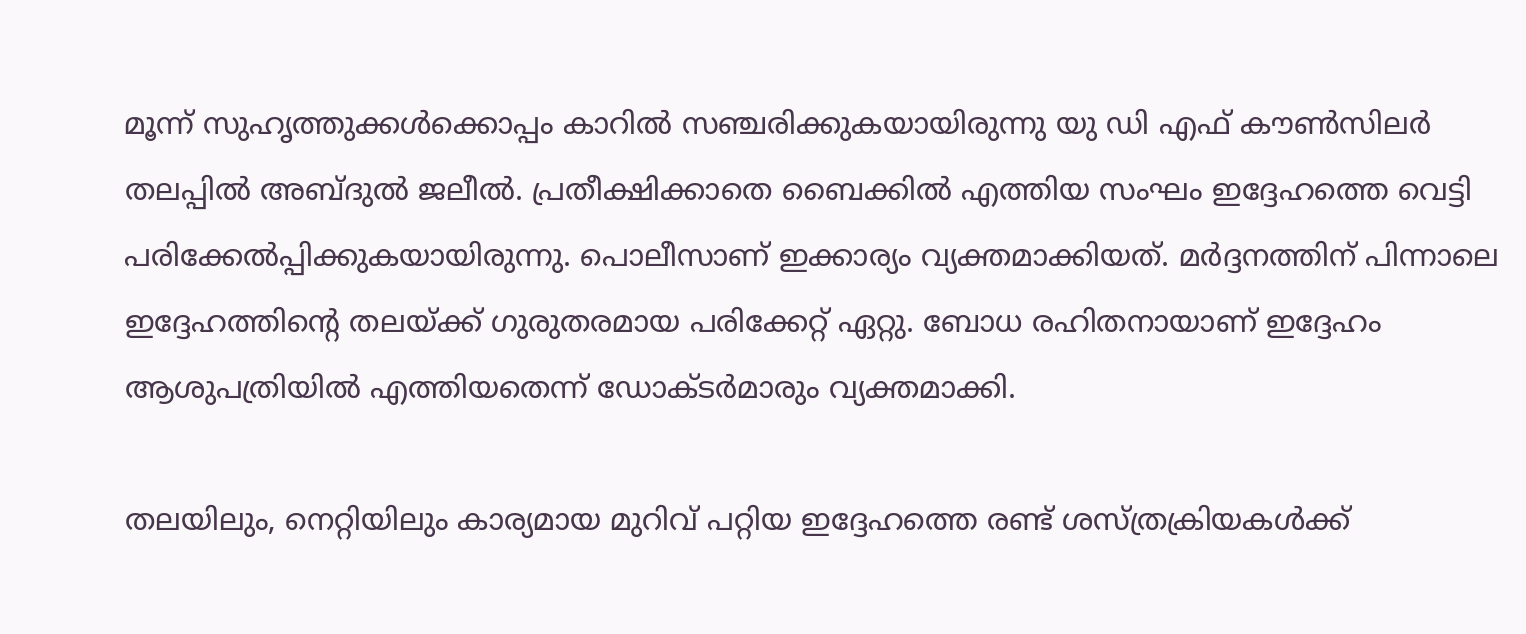മൂന്ന് സുഹൃത്തുക്കൾക്കൊപ്പം കാറിൽ സഞ്ചരിക്കുകയായിരുന്നു യു ഡി എഫ് കൗൺസിലർ തലപ്പിൽ അബ്ദുൽ ജലീൽ. പ്രതീക്ഷിക്കാതെ ബൈക്കിൽ എത്തിയ സംഘം ഇദ്ദേഹത്തെ വെട്ടി പരിക്കേൽപ്പിക്കുകയായിരുന്നു. പൊലീസാണ് ഇക്കാര്യം വ്യക്തമാക്കിയത്. മർദ്ദനത്തിന് പിന്നാലെ ഇദ്ദേഹത്തിന്റെ തലയ്ക്ക് ഗുരുതരമായ പരിക്കേറ്റ് ഏറ്റു. ബോധ രഹിതനായാണ് ഇദ്ദേഹം ആശുപത്രിയിൽ എത്തിയതെന്ന് ഡോക്ടർമാരും വ്യക്തമാക്കി.

തലയിലും, നെറ്റിയിലും കാര്യമായ മുറിവ് പറ്റിയ ഇദ്ദേഹത്തെ രണ്ട് ശസ്ത്രക്രിയകൾക്ക്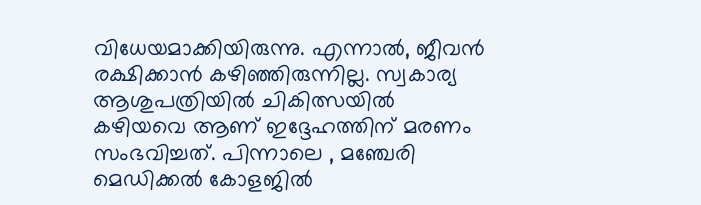വിധേയമാക്കിയിരുന്നു. എന്നാൽ, ജീവൻ രക്ഷിക്കാൻ കഴിഞ്ഞിരുന്നില്ല. സ്വകാര്യ ആശുപത്രിയിൽ ചികിത്സയിൽ കഴിയവെ ആണ് ഇദ്ദേഹത്തിന് മരണം സംഭവിച്ചത്. പിന്നാലെ , മഞ്ചേരി മെഡിക്കൽ കോളജിൽ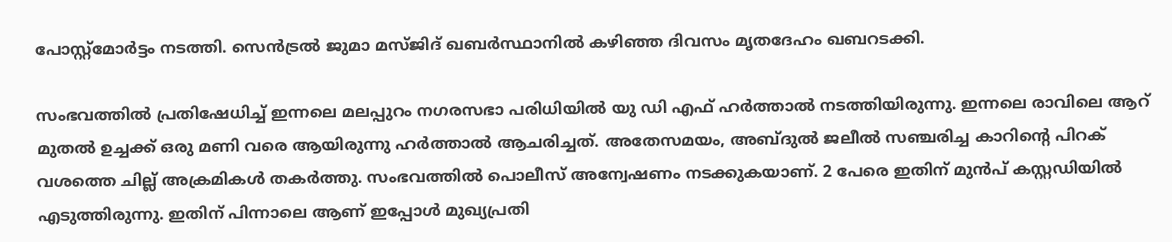പോസ്റ്റ്മോർട്ടം നടത്തി. സെൻട്രൽ ജുമാ മസ്ജിദ് ഖബർസ്ഥാനിൽ കഴിഞ്ഞ ദിവസം മൃതദേഹം ഖബറടക്കി.

സംഭവത്തിൽ പ്രതിഷേധിച്ച് ഇന്നലെ മലപ്പുറം നഗരസഭാ പരിധിയിൽ യു ഡി എഫ് ഹർത്താൽ നടത്തിയിരുന്നു. ഇന്നലെ രാവിലെ ആറ് മുതൽ ഉച്ചക്ക് ഒരു മണി വരെ ആയിരുന്നു ഹർത്താൽ ആചരിച്ചത്. അതേസമയം, അബ്ദുൽ ജലീൽ സഞ്ചരിച്ച കാറിന്റെ പിറക് വശത്തെ ചില്ല് അക്രമികൾ തകർത്തു. സംഭവത്തിൽ പൊലീസ് അന്വേഷണം നടക്കുകയാണ്. 2 പേരെ ഇതിന് മുൻപ് കസ്റ്റഡിയിൽ എടുത്തിരുന്നു. ഇതിന് പിന്നാലെ ആണ് ഇപ്പോൾ മുഖ്യപ്രതി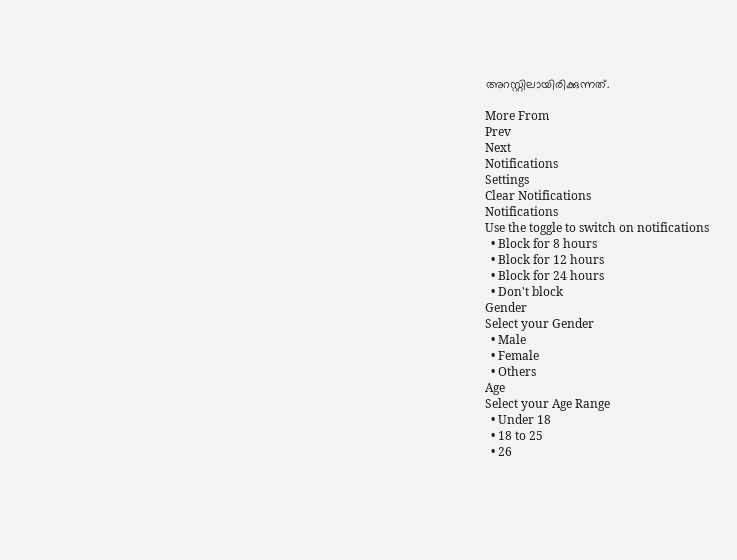അറസ്റ്റിലായിരിക്കുന്നത്.

More From
Prev
Next
Notifications
Settings
Clear Notifications
Notifications
Use the toggle to switch on notifications
  • Block for 8 hours
  • Block for 12 hours
  • Block for 24 hours
  • Don't block
Gender
Select your Gender
  • Male
  • Female
  • Others
Age
Select your Age Range
  • Under 18
  • 18 to 25
  • 26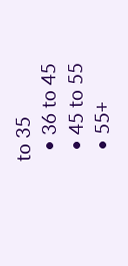to 35
  • 36 to 45
  • 45 to 55
  • 55+